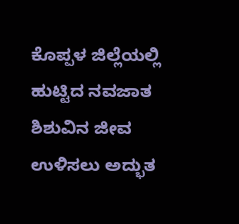ಕೊಪ್ಪಳ ಜಿಲ್ಲೆಯಲ್ಲಿ ಹುಟ್ಟಿದ ನವಜಾತ ಶಿಶುವಿನ ಜೀವ ಉಳಿಸಲು ಅದ್ಭುತ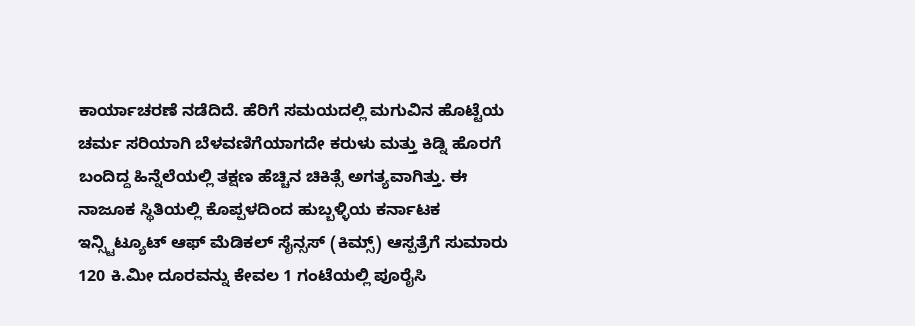ಕಾರ್ಯಾಚರಣೆ ನಡೆದಿದೆ. ಹೆರಿಗೆ ಸಮಯದಲ್ಲಿ ಮಗುವಿನ ಹೊಟ್ಟೆಯ ಚರ್ಮ ಸರಿಯಾಗಿ ಬೆಳವಣಿಗೆಯಾಗದೇ ಕರುಳು ಮತ್ತು ಕಿಡ್ನಿ ಹೊರಗೆ ಬಂದಿದ್ದ ಹಿನ್ನೆಲೆಯಲ್ಲಿ ತಕ್ಷಣ ಹೆಚ್ಚಿನ ಚಿಕಿತ್ಸೆ ಅಗತ್ಯವಾಗಿತ್ತು. ಈ ನಾಜೂಕ ಸ್ಥಿತಿಯಲ್ಲಿ ಕೊಪ್ಪಳದಿಂದ ಹುಬ್ಬಳ್ಳಿಯ ಕರ್ನಾಟಕ ಇನ್ಸ್ಟಿಟ್ಯೂಟ್ ಆಫ್ ಮೆಡಿಕಲ್ ಸೈನ್ಸಸ್ (ಕಿಮ್ಸ್) ಆಸ್ಪತ್ರೆಗೆ ಸುಮಾರು 120 ಕಿ.ಮೀ ದೂರವನ್ನು ಕೇವಲ 1 ಗಂಟೆಯಲ್ಲಿ ಪೂರೈಸಿ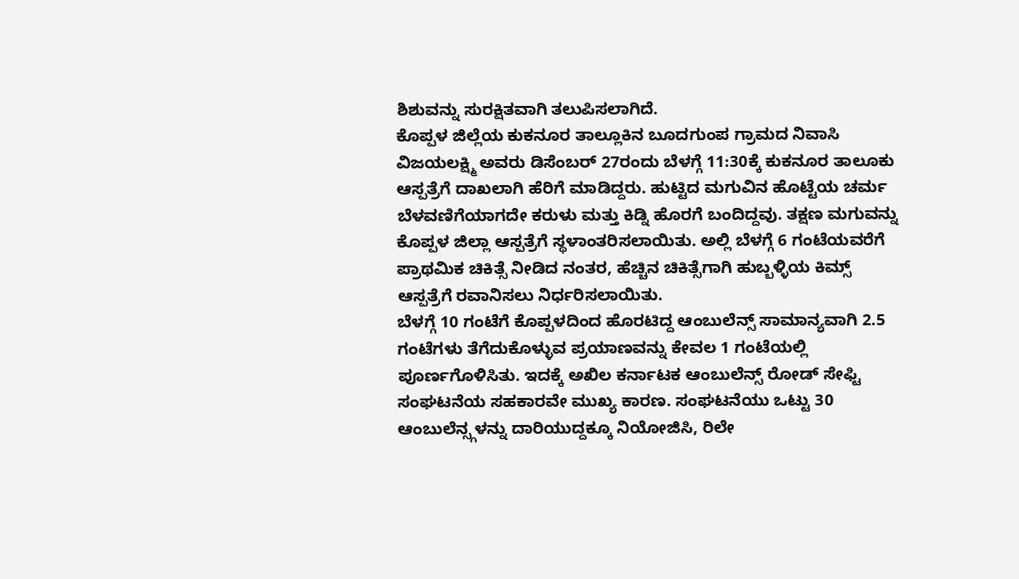ಶಿಶುವನ್ನು ಸುರಕ್ಷಿತವಾಗಿ ತಲುಪಿಸಲಾಗಿದೆ.
ಕೊಪ್ಪಳ ಜಿಲ್ಲೆಯ ಕುಕನೂರ ತಾಲ್ಲೂಕಿನ ಬೂದಗುಂಪ ಗ್ರಾಮದ ನಿವಾಸಿ ವಿಜಯಲಕ್ಷ್ಮಿ ಅವರು ಡಿಸೆಂಬರ್ 27ರಂದು ಬೆಳಗ್ಗೆ 11:30ಕ್ಕೆ ಕುಕನೂರ ತಾಲೂಕು ಆಸ್ಪತ್ರೆಗೆ ದಾಖಲಾಗಿ ಹೆರಿಗೆ ಮಾಡಿದ್ದರು. ಹುಟ್ಟಿದ ಮಗುವಿನ ಹೊಟ್ಟೆಯ ಚರ್ಮ ಬೆಳವಣಿಗೆಯಾಗದೇ ಕರುಳು ಮತ್ತು ಕಿಡ್ನಿ ಹೊರಗೆ ಬಂದಿದ್ದವು. ತಕ್ಷಣ ಮಗುವನ್ನು ಕೊಪ್ಪಳ ಜಿಲ್ಲಾ ಆಸ್ಪತ್ರೆಗೆ ಸ್ಥಳಾಂತರಿಸಲಾಯಿತು. ಅಲ್ಲಿ ಬೆಳಗ್ಗೆ 6 ಗಂಟೆಯವರೆಗೆ ಪ್ರಾಥಮಿಕ ಚಿಕಿತ್ಸೆ ನೀಡಿದ ನಂತರ, ಹೆಚ್ಚಿನ ಚಿಕಿತ್ಸೆಗಾಗಿ ಹುಬ್ಬಳ್ಳಿಯ ಕಿಮ್ಸ್ ಆಸ್ಪತ್ರೆಗೆ ರವಾನಿಸಲು ನಿರ್ಧರಿಸಲಾಯಿತು.
ಬೆಳಗ್ಗೆ 10 ಗಂಟೆಗೆ ಕೊಪ್ಪಳದಿಂದ ಹೊರಟಿದ್ದ ಆಂಬುಲೆನ್ಸ್ ಸಾಮಾನ್ಯವಾಗಿ 2.5 ಗಂಟೆಗಳು ತೆಗೆದುಕೊಳ್ಳುವ ಪ್ರಯಾಣವನ್ನು ಕೇವಲ 1 ಗಂಟೆಯಲ್ಲಿ ಪೂರ್ಣಗೊಳಿಸಿತು. ಇದಕ್ಕೆ ಅಖಿಲ ಕರ್ನಾಟಕ ಆಂಬುಲೆನ್ಸ್ ರೋಡ್ ಸೇಫ್ಟಿ ಸಂಘಟನೆಯ ಸಹಕಾರವೇ ಮುಖ್ಯ ಕಾರಣ. ಸಂಘಟನೆಯು ಒಟ್ಟು 30 ಆಂಬುಲೆನ್ಸ್ಗಳನ್ನು ದಾರಿಯುದ್ದಕ್ಕೂ ನಿಯೋಜಿಸಿ, ರಿಲೇ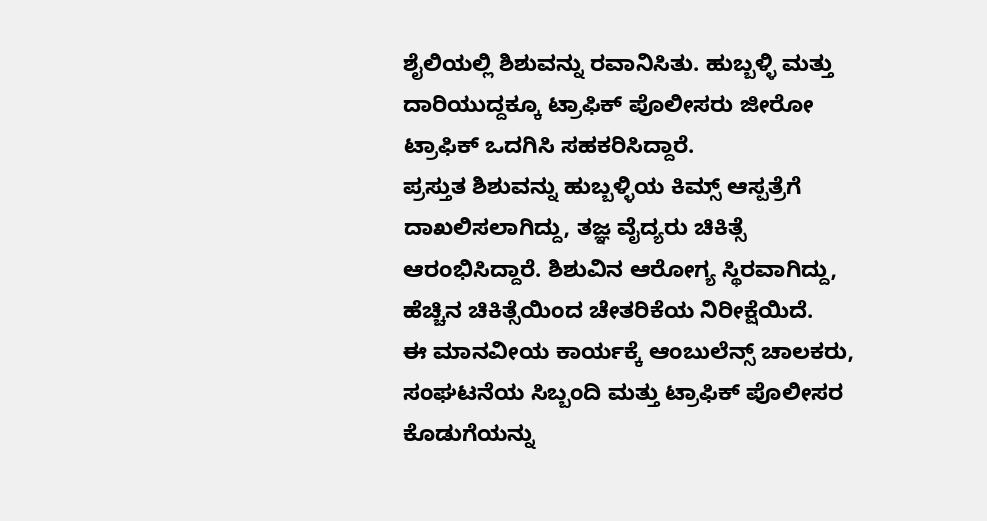ಶೈಲಿಯಲ್ಲಿ ಶಿಶುವನ್ನು ರವಾನಿಸಿತು. ಹುಬ್ಬಳ್ಳಿ ಮತ್ತು ದಾರಿಯುದ್ದಕ್ಕೂ ಟ್ರಾಫಿಕ್ ಪೊಲೀಸರು ಜೀರೋ ಟ್ರಾಫಿಕ್ ಒದಗಿಸಿ ಸಹಕರಿಸಿದ್ದಾರೆ.
ಪ್ರಸ್ತುತ ಶಿಶುವನ್ನು ಹುಬ್ಬಳ್ಳಿಯ ಕಿಮ್ಸ್ ಆಸ್ಪತ್ರೆಗೆ ದಾಖಲಿಸಲಾಗಿದ್ದು, ತಜ್ಞ ವೈದ್ಯರು ಚಿಕಿತ್ಸೆ ಆರಂಭಿಸಿದ್ದಾರೆ. ಶಿಶುವಿನ ಆರೋಗ್ಯ ಸ್ಥಿರವಾಗಿದ್ದು, ಹೆಚ್ಚಿನ ಚಿಕಿತ್ಸೆಯಿಂದ ಚೇತರಿಕೆಯ ನಿರೀಕ್ಷೆಯಿದೆ.
ಈ ಮಾನವೀಯ ಕಾರ್ಯಕ್ಕೆ ಆಂಬುಲೆನ್ಸ್ ಚಾಲಕರು, ಸಂಘಟನೆಯ ಸಿಬ್ಬಂದಿ ಮತ್ತು ಟ್ರಾಫಿಕ್ ಪೊಲೀಸರ ಕೊಡುಗೆಯನ್ನು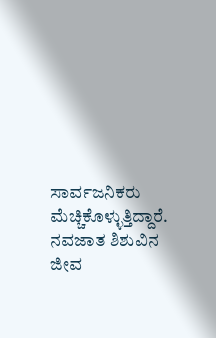ಸಾರ್ವಜನಿಕರು ಮೆಚ್ಚಿಕೊಳ್ಳುತ್ತಿದ್ದಾರೆ. ನವಜಾತ ಶಿಶುವಿನ ಜೀವ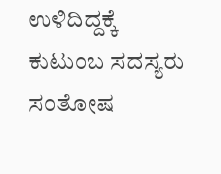ಉಳಿದಿದ್ದಕ್ಕೆ ಕುಟುಂಬ ಸದಸ್ಯರು ಸಂತೋಷ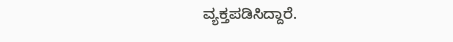ವ್ಯಕ್ತಪಡಿಸಿದ್ದಾರೆ.